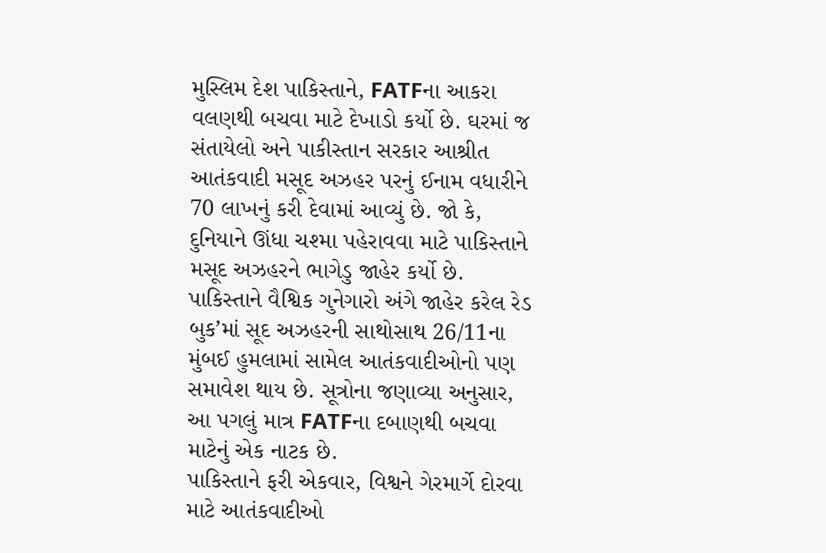મુસ્લિમ દેશ પાકિસ્તાને, FATFના આકરા વલણથી બચવા માટે દેખાડો કર્યો છે. ઘરમાં જ સંતાયેલો અને પાકીસ્તાન સરકાર આશ્રીત આતંકવાદી મસૂદ અઝહર પરનું ઈનામ વધારીને 70 લાખનું કરી દેવામાં આવ્યું છે. જો કે, દુનિયાને ઊંધા ચશ્મા પહેરાવવા માટે પાકિસ્તાને મસૂદ અઝહરને ભાગેડુ જાહેર કર્યો છે. પાકિસ્તાને વૈશ્વિક ગુનેગારો અંગે જાહેર કરેલ રેડ બુક’માં સૂદ અઝહરની સાથોસાથ 26/11ના મુંબઈ હુમલામાં સામેલ આતંકવાદીઓનો પણ સમાવેશ થાય છે. સૂત્રોના જણાવ્યા અનુસાર, આ પગલું માત્ર FATFના દબાણથી બચવા માટેનું એક નાટક છે.
પાકિસ્તાને ફરી એકવાર, વિશ્વને ગેરમાર્ગે દોરવા માટે આતંકવાદીઓ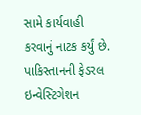સામે કાર્યવાહી કરવાનું નાટક કર્યું છે. પાકિસ્તાનની ફેડરલ ઇન્વેસ્ટિગેશન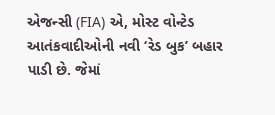એજન્સી (FIA) એ, મોસ્ટ વોન્ટેડ આતંકવાદીઓની નવી ‘રેડ બુક’ બહાર પાડી છે. જેમાં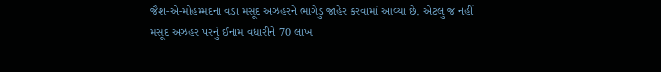જૈશ-એ-મોહમ્મદના વડા મસૂદ અઝહરને ભાગેડુ જાહેર કરવામાં આવ્યા છે. એટલુ જ નહીં મસૂદ અઝહર પરનું ઈનામ વધારીને 70 લાખ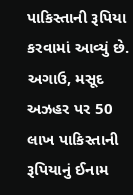પાકિસ્તાની રૂપિયા કરવામાં આવ્યું છે. અગાઉ, મસૂદ અઝહર પર 50 લાખ પાકિસ્તાની રૂપિયાનું ઈનામ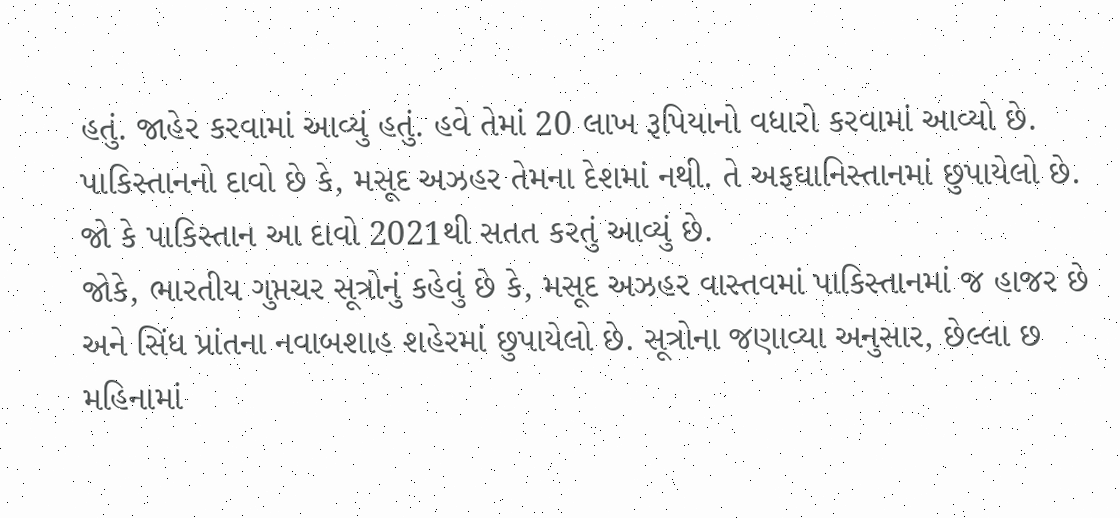હતું. જાહેર કરવામાં આવ્યું હતું. હવે તેમાં 20 લાખ રૂપિયાનો વધારો કરવામાં આવ્યો છે. પાકિસ્તાનનો દાવો છે કે, મસૂદ અઝહર તેમના દેશમાં નથી. તે અફઘાનિસ્તાનમાં છુપાયેલો છે. જો કે પાકિસ્તાન આ દાવો 2021થી સતત કરતું આવ્યું છે.
જોકે, ભારતીય ગુપ્તચર સૂત્રોનું કહેવું છે કે, મસૂદ અઝહર વાસ્તવમાં પાકિસ્તાનમાં જ હાજર છે અને સિંધ પ્રાંતના નવાબશાહ શહેરમાં છુપાયેલો છે. સૂત્રોના જણાવ્યા અનુસાર, છેલ્લા છ મહિનામાં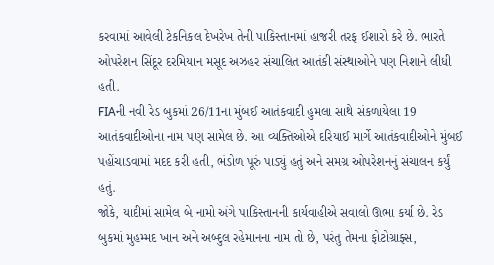કરવામાં આવેલી ટેકનિકલ દેખરેખ તેની પાકિસ્તાનમાં હાજરી તરફ ઈશારો કરે છે. ભારતે ઓપરેશન સિંદૂર દરમિયાન મસૂદ અઝહર સંચાલિત આતંકી સંસ્થાઓને પણ નિશાને લીધી હતી.
FIAની નવી રેડ બુકમાં 26/11ના મુંબઈ આતંકવાદી હુમલા સાથે સંકળાયેલા 19 આતંકવાદીઓના નામ પણ સામેલ છે. આ વ્યક્તિઓએ દરિયાઈ માર્ગે આતંકવાદીઓને મુંબઈ પહોંચાડવામાં મદદ કરી હતી, ભંડોળ પૂરું પાડ્યું હતું અને સમગ્ર ઓપરેશનનું સંચાલન કર્યું હતું.
જોકે, યાદીમાં સામેલ બે નામો અંગે પાકિસ્તાનની કાર્યવાહીએ સવાલો ઊભા કર્યા છે. રેડ બુકમાં મુહમ્મદ ખાન અને અબ્દુલ રહેમાનના નામ તો છે, પરંતુ તેમના ફોટોગ્રાફ્સ,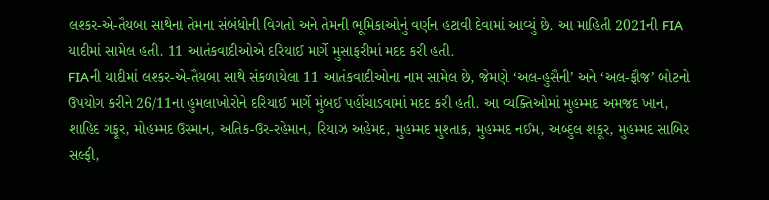લશ્કર-એ-તૈયબા સાથેના તેમના સંબંધોની વિગતો અને તેમની ભૂમિકાઓનું વર્ણન હટાવી દેવામાં આવ્યું છે. આ માહિતી 2021ની FIA યાદીમાં સામેલ હતી. 11 આતંકવાદીઓએ દરિયાઈ માર્ગે મુસાફરીમાં મદદ કરી હતી.
FIAની યાદીમાં લશ્કર-એ-તૈયબા સાથે સંકળાયેલા 11 આતંકવાદીઓના નામ સામેલ છે, જેમણે ‘અલ-હુસૈની’ અને ‘અલ-ફૌજ’ બોટનો ઉપયોગ કરીને 26/11ના હુમલાખોરોને દરિયાઈ માર્ગે મુંબઈ પહોંચાડવામાં મદદ કરી હતી. આ વ્યક્તિઓમાં મુહમ્મદ અમજદ ખાન, શાહિદ ગફૂર, મોહમ્મદ ઉસ્માન, અતિક-ઉર-રહેમાન, રિયાઝ અહેમદ, મુહમ્મદ મુશ્તાક, મુહમ્મદ નઈમ, અબ્દુલ શકૂર, મુહમ્મદ સાબિર સલ્ફી,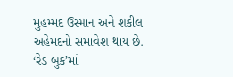મુહમ્મદ ઉસ્માન અને શકીલ અહેમદનો સમાવેશ થાય છે.
‘રેડ બુક’માં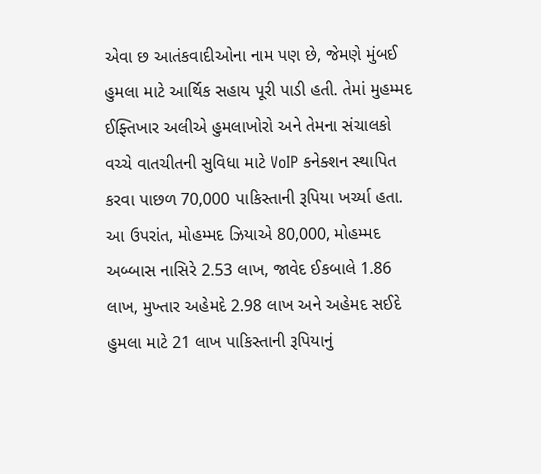એવા છ આતંકવાદીઓના નામ પણ છે, જેમણે મુંબઈ હુમલા માટે આર્થિક સહાય પૂરી પાડી હતી. તેમાં મુહમ્મદ ઈફ્તિખાર અલીએ હુમલાખોરો અને તેમના સંચાલકો વચ્ચે વાતચીતની સુવિધા માટે VoIP કનેક્શન સ્થાપિત કરવા પાછળ 70,000 પાકિસ્તાની રૂપિયા ખર્ચ્યા હતા.
આ ઉપરાંત, મોહમ્મદ ઝિયાએ 80,000, મોહમ્મદ અબ્બાસ નાસિરે 2.53 લાખ, જાવેદ ઈકબાલે 1.86 લાખ, મુખ્તાર અહેમદે 2.98 લાખ અને અહેમદ સઈદે હુમલા માટે 21 લાખ પાકિસ્તાની રૂપિયાનું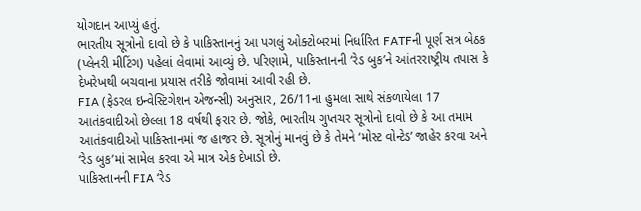યોગદાન આપ્યું હતું.
ભારતીય સૂત્રોનો દાવો છે કે પાકિસ્તાનનું આ પગલું ઓક્ટોબરમાં નિર્ધારિત FATFની પૂર્ણ સત્ર બેઠક (પ્લેનરી મીટિંગ) પહેલાં લેવામાં આવ્યું છે. પરિણામે, પાકિસ્તાનની ‘રેડ બુક’ને આંતરરાષ્ટ્રીય તપાસ કે દેખરેખથી બચવાના પ્રયાસ તરીકે જોવામાં આવી રહી છે.
FIA (ફેડરલ ઇન્વેસ્ટિગેશન એજન્સી) અનુસાર, 26/11ના હુમલા સાથે સંકળાયેલા 17 આતંકવાદીઓ છેલ્લા 18 વર્ષથી ફરાર છે. જોકે, ભારતીય ગુપ્તચર સૂત્રોનો દાવો છે કે આ તમામ આતંકવાદીઓ પાકિસ્તાનમાં જ હાજર છે. સૂત્રોનું માનવું છે કે તેમને ‘મોસ્ટ વોન્ટેડ’ જાહેર કરવા અને ‘રેડ બુક’માં સામેલ કરવા એ માત્ર એક દેખાડો છે.
પાકિસ્તાનની FIA ‘રેડ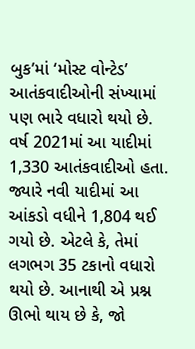બુક’માં ‘મોસ્ટ વોન્ટેડ’ આતંકવાદીઓની સંખ્યામાં પણ ભારે વધારો થયો છે. વર્ષ 2021માં આ યાદીમાં 1,330 આતંકવાદીઓ હતા. જ્યારે નવી યાદીમાં આ આંકડો વધીને 1,804 થઈ ગયો છે. એટલે કે, તેમાં લગભગ 35 ટકાનો વધારો થયો છે. આનાથી એ પ્રશ્ન ઊભો થાય છે કે, જો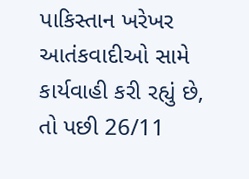પાકિસ્તાન ખરેખર આતંકવાદીઓ સામે કાર્યવાહી કરી રહ્યું છે, તો પછી 26/11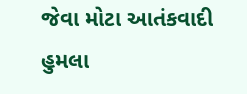જેવા મોટા આતંકવાદી હુમલા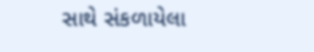સાથે સંકળાયેલા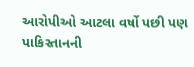આરોપીઓ આટલા વર્ષો પછી પણ પાકિસ્તાનની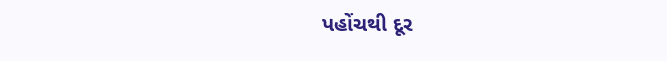પહોંચથી દૂર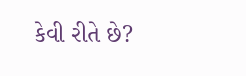કેવી રીતે છે?